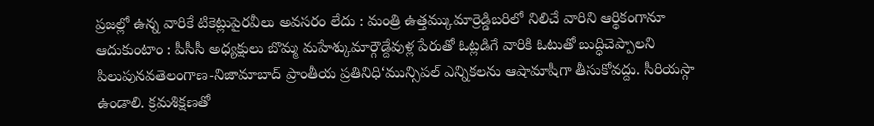ప్రజల్లో ఉన్న వారికే టికెట్లుపైరవీలు అవసరం లేదు : మంత్రి ఉత్తమ్కుమార్రెడ్డిబరిలో నిలిచే వారిని ఆర్థికంగానూ ఆదుకుంటాం : పీసీసీ అధ్యక్షులు బొమ్మ మహేశ్కుమార్గౌడ్దేవుళ్ల పేరుతో ఓట్లడిగే వారికి ఓటుతో బుద్ధిచెప్పాలని పిలుపునవతెలంగాణ-నిజామాబాద్ ప్రాంతీయ ప్రతినిధి‘మున్సిపల్ ఎన్నికలను ఆషామాషీగా తీసుకోవద్దు. సీరియస్గా ఉండాలి. క్రమశిక్షణతో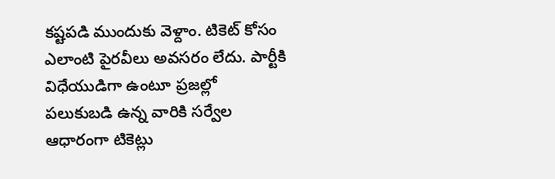కష్టపడి ముందుకు వెళ్దాం. టికెట్ కోసం ఎలాంటి పైరవీలు అవసరం లేదు. పార్టీకి విధేయుడిగా ఉంటూ ప్రజల్లో పలుకుబడి ఉన్న వారికి సర్వేల ఆధారంగా టికెట్లు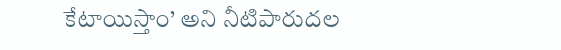కేటాయిస్తాం’ అని నీటిపారుదల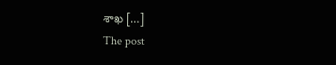శాఖ […]
The post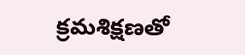క్రమశిక్షణతో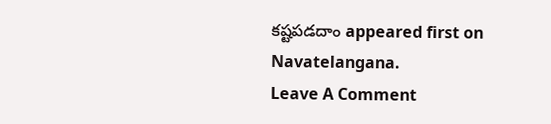కష్టపడదాం appeared first on Navatelangana.
Leave A Comment